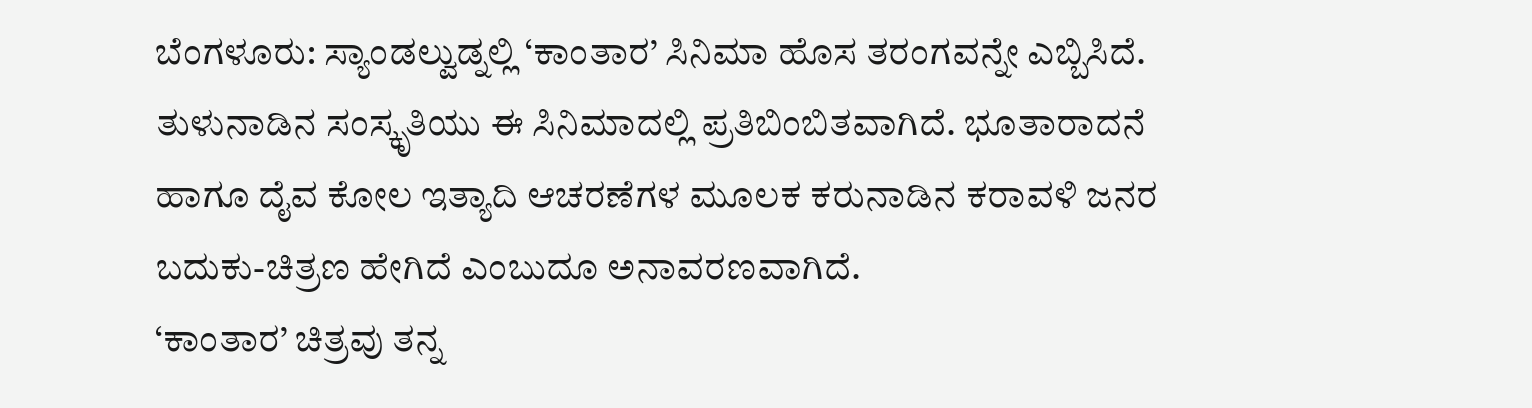ಬೆಂಗಳೂರು: ಸ್ಯಾಂಡಲ್ವುಡ್ನಲ್ಲಿ ‘ಕಾಂತಾರ’ ಸಿನಿಮಾ ಹೊಸ ತರಂಗವನ್ನೇ ಎಬ್ಬಿಸಿದೆ. ತುಳುನಾಡಿನ ಸಂಸ್ಕೃತಿಯು ಈ ಸಿನಿಮಾದಲ್ಲಿ ಪ್ರತಿಬಿಂಬಿತವಾಗಿದೆ. ಭೂತಾರಾದನೆ ಹಾಗೂ ದೈವ ಕೋಲ ಇತ್ಯಾದಿ ಆಚರಣೆಗಳ ಮೂಲಕ ಕರುನಾಡಿನ ಕರಾವಳಿ ಜನರ ಬದುಕು-ಚಿತ್ರಣ ಹೇಗಿದೆ ಎಂಬುದೂ ಅನಾವರಣವಾಗಿದೆ.
‘ಕಾಂತಾರ’ ಚಿತ್ರವು ತನ್ನ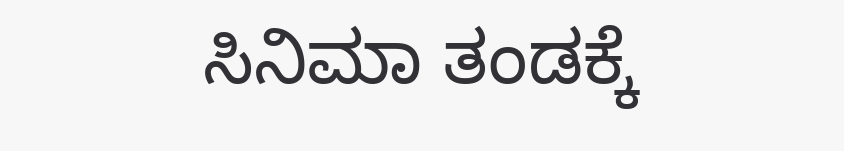ಸಿನಿಮಾ ತಂಡಕ್ಕೆ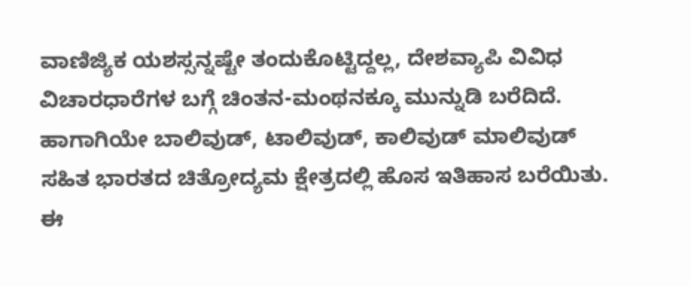ವಾಣಿಜ್ಯಿಕ ಯಶಸ್ಸನ್ನಷ್ಟೇ ತಂದುಕೊಟ್ಟಿದ್ದಲ್ಲ, ದೇಶವ್ಯಾಪಿ ವಿವಿಧ ವಿಚಾರಧಾರೆಗಳ ಬಗ್ಗೆ ಚಿಂತನ-ಮಂಥನಕ್ಕೂ ಮುನ್ನುಡಿ ಬರೆದಿದೆ. ಹಾಗಾಗಿಯೇ ಬಾಲಿವುಡ್, ಟಾಲಿವುಡ್, ಕಾಲಿವುಡ್ ಮಾಲಿವುಡ್ ಸಹಿತ ಭಾರತದ ಚಿತ್ರೋದ್ಯಮ ಕ್ಷೇತ್ರದಲ್ಲಿ ಹೊಸ ಇತಿಹಾಸ ಬರೆಯಿತು.
ಈ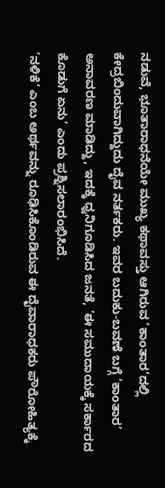ನಡುವೆ, ಭೂತಾರಾಧನೆಯೇ ಮುಖ್ಯ ಕಥಾವಸ್ತು ಆಗಿರುವ ‘ಕಾಂತಾರ’ದಲ್ಲಿ ಕೇದ್ರಬಿಂದುವಾಗಿದ್ದುದು ದೈವ ನರ್ತಕರು. ಇವರ ಬದುಕು-ಬವಣೆ ಬಗ್ಗೆ ‘ಕಾಂತಾರ’ ಅನಾವರಣ ಮಾಡಿದ್ದು, ಇದಕ್ಕೆ ಧ್ವನಿಗೂಡಿಸಿದ ಜನತೆ, ‘ಈ ಸಮುದಾಯಕ್ಕೆ ಸರ್ಕಾರದ ಕೊಡುಗೆ ಏನು’ ಎಂದು ಪ್ರಶ್ನಿಸಲಾರಂಭಿಸಿದೆ.
‘ನಳಿಕೆ’ ಎಂಬ ಅರ್ಥವನ್ನು ರೂಢಿಸಿಕೊಂಡಿರುವ ಈ ದೈವಾರಾಧಕರು ಪೌರೋಹಿತ್ಯಕ್ಕೆ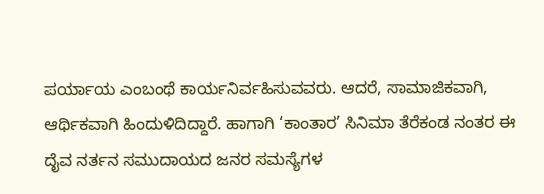ಪರ್ಯಾಯ ಎಂಬಂಥೆ ಕಾರ್ಯನಿರ್ವಹಿಸುವವರು. ಆದರೆ, ಸಾಮಾಜಿಕವಾಗಿ, ಆರ್ಥಿಕವಾಗಿ ಹಿಂದುಳಿದಿದ್ದಾರೆ. ಹಾಗಾಗಿ ‘ಕಾಂತಾರ’ ಸಿನಿಮಾ ತೆರೆಕಂಡ ನಂತರ ಈ ದೈವ ನರ್ತನ ಸಮುದಾಯದ ಜನರ ಸಮಸ್ಯೆಗಳ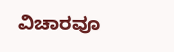ವಿಚಾರವೂ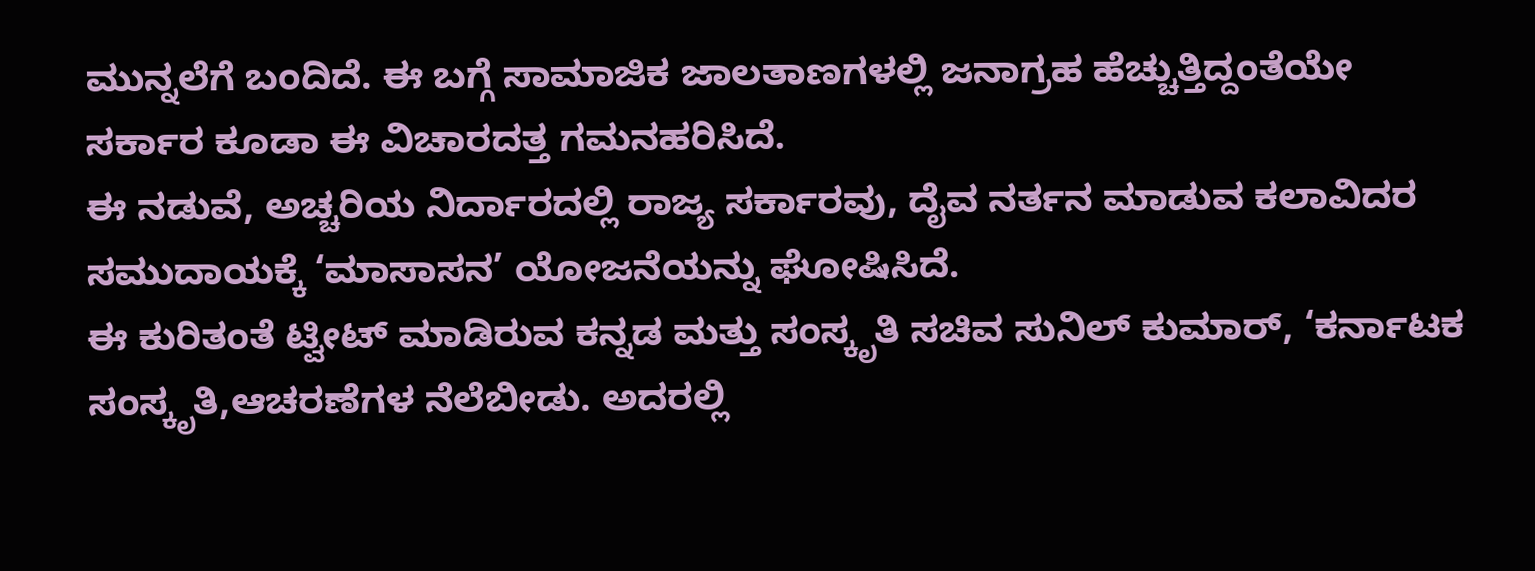ಮುನ್ನಲೆಗೆ ಬಂದಿದೆ. ಈ ಬಗ್ಗೆ ಸಾಮಾಜಿಕ ಜಾಲತಾಣಗಳಲ್ಲಿ ಜನಾಗ್ರಹ ಹೆಚ್ಚುತ್ತಿದ್ದಂತೆಯೇ ಸರ್ಕಾರ ಕೂಡಾ ಈ ವಿಚಾರದತ್ತ ಗಮನಹರಿಸಿದೆ.
ಈ ನಡುವೆ, ಅಚ್ಚರಿಯ ನಿರ್ದಾರದಲ್ಲಿ ರಾಜ್ಯ ಸರ್ಕಾರವು, ದೈವ ನರ್ತನ ಮಾಡುವ ಕಲಾವಿದರ ಸಮುದಾಯಕ್ಕೆ ‘ಮಾಸಾಸನ’ ಯೋಜನೆಯನ್ನು ಘೋಷಿಸಿದೆ.
ಈ ಕುರಿತಂತೆ ಟ್ವೀಟ್ ಮಾಡಿರುವ ಕನ್ನಡ ಮತ್ತು ಸಂಸ್ಕೃತಿ ಸಚಿವ ಸುನಿಲ್ ಕುಮಾರ್, ‘ಕರ್ನಾಟಕ ಸಂಸ್ಕೃತಿ,ಆಚರಣೆಗಳ ನೆಲೆಬೀಡು. ಅದರಲ್ಲಿ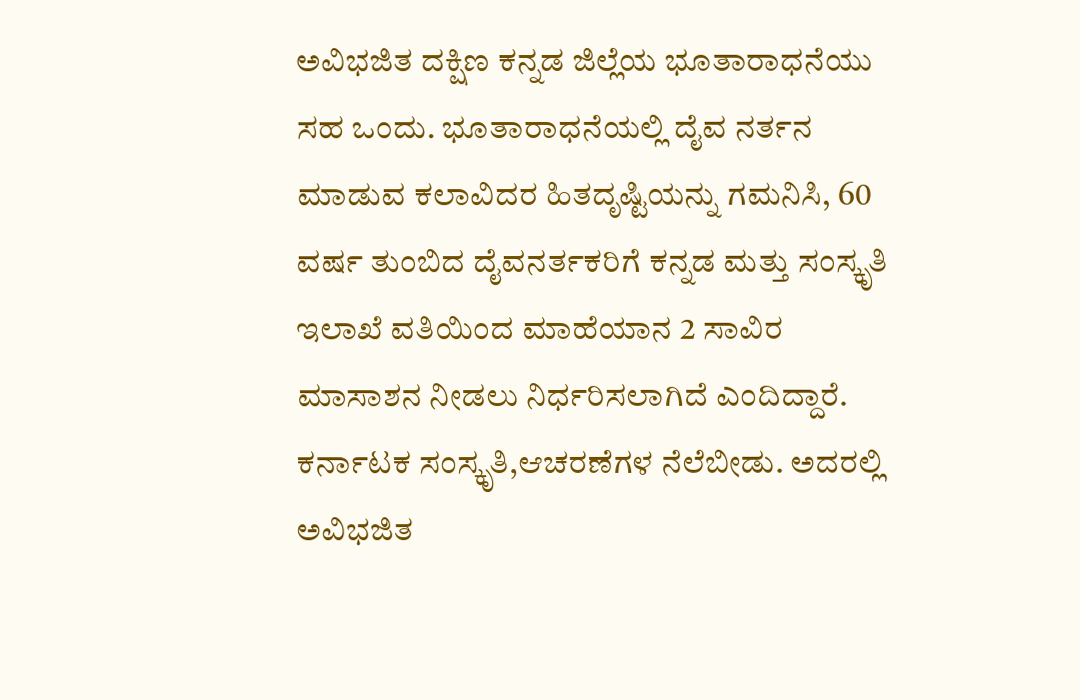ಅವಿಭಜಿತ ದಕ್ಷಿಣ ಕನ್ನಡ ಜಿಲ್ಲೆಯ ಭೂತಾರಾಧನೆಯು ಸಹ ಒಂದು. ಭೂತಾರಾಧನೆಯಲ್ಲಿ ದೈವ ನರ್ತನ ಮಾಡುವ ಕಲಾವಿದರ ಹಿತದೃಷ್ಟಿಯನ್ನು ಗಮನಿಸಿ, 60 ವರ್ಷ ತುಂಬಿದ ದೈವನರ್ತಕರಿಗೆ ಕನ್ನಡ ಮತ್ತು ಸಂಸ್ಕೃತಿ ಇಲಾಖೆ ವತಿಯಿಂದ ಮಾಹೆಯಾನ 2 ಸಾವಿರ ಮಾಸಾಶನ ನೀಡಲು ನಿರ್ಧರಿಸಲಾಗಿದೆ ಎಂದಿದ್ದಾರೆ.
ಕರ್ನಾಟಕ ಸಂಸ್ಕೃತಿ,ಆಚರಣೆಗಳ ನೆಲೆಬೀಡು. ಅದರಲ್ಲಿ ಅವಿಭಜಿತ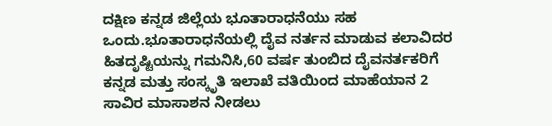ದಕ್ಷಿಣ ಕನ್ನಡ ಜಿಲ್ಲೆಯ ಭೂತಾರಾಧನೆಯು ಸಹ ಒಂದು.ಭೂತಾರಾಧನೆಯಲ್ಲಿ ದೈವ ನರ್ತನ ಮಾಡುವ ಕಲಾವಿದರ ಹಿತದೃಷ್ಟಿಯನ್ನು ಗಮನಿಸಿ,60 ವರ್ಷ ತುಂಬಿದ ದೈವನರ್ತಕರಿಗೆ ಕನ್ನಡ ಮತ್ತು ಸಂಸ್ಕೃತಿ ಇಲಾಖೆ ವತಿಯಿಂದ ಮಾಹೆಯಾನ 2 ಸಾವಿರ ಮಾಸಾಶನ ನೀಡಲು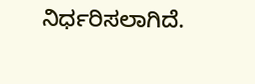ನಿರ್ಧರಿಸಲಾಗಿದೆ.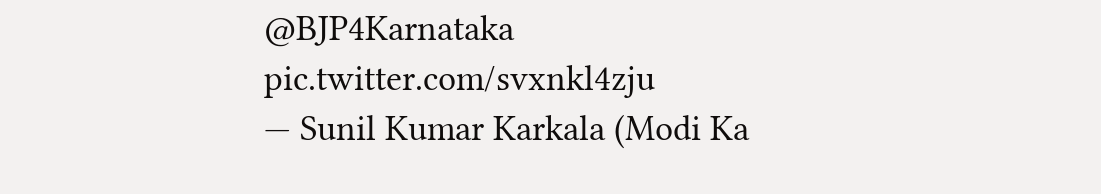@BJP4Karnataka pic.twitter.com/svxnkl4zju
— Sunil Kumar Karkala (Modi Ka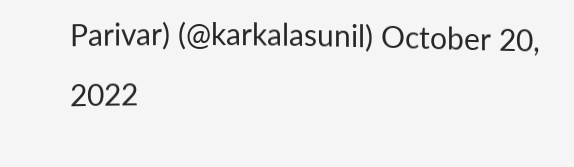Parivar) (@karkalasunil) October 20, 2022